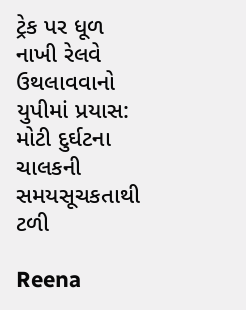ટ્રેક પર ધૂળ નાખી રેલવે ઉથલાવવાનો યુપીમાં પ્રયાસ: મોટી દુર્ઘટના ચાલકની સમયસૂચકતાથી ટળી

Reena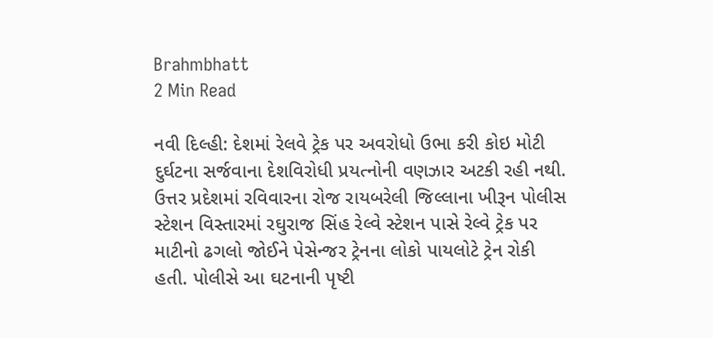Brahmbhatt
2 Min Read

નવી દિલ્હી: દેશમાં રેલવે ટ્રેક પર અવરોધો ઉભા કરી કોઇ મોટી દુર્ઘટના સર્જવાના દેશવિરોધી પ્રયત્નોની વણઝાર અટકી રહી નથી. ઉત્તર પ્રદેશમાં રવિવારના રોજ રાયબરેલી જિલ્લાના ખીરૂન પોલીસ સ્ટેશન વિસ્તારમાં રઘુરાજ સિંહ રેલ્વે સ્ટેશન પાસે રેલ્વે ટ્રેક પર માટીનો ઢગલો જોઈને પેસેન્જર ટ્રેનના લોકો પાયલોટે ટ્રેન રોકી હતી. પોલીસે આ ઘટનાની પૃષ્ટી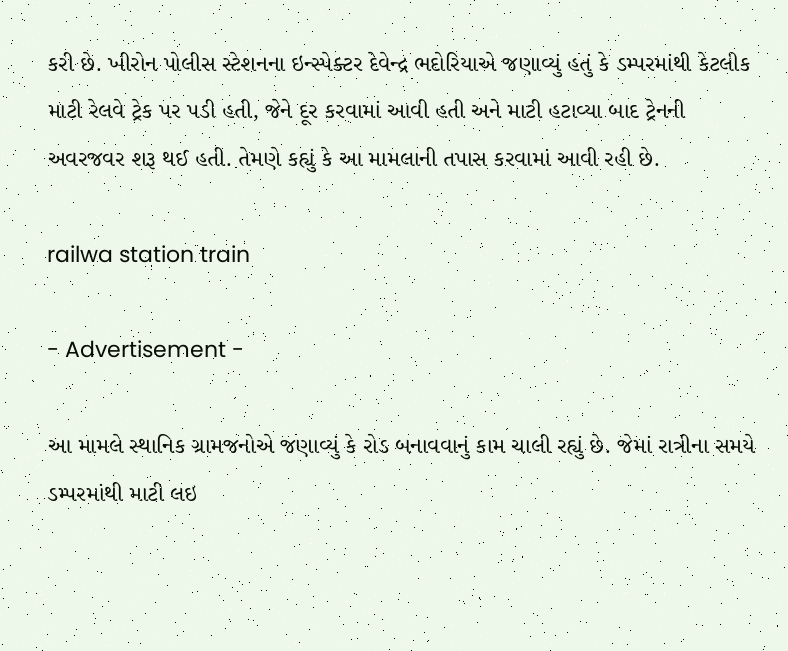કરી છે. ખીરોન પોલીસ સ્ટેશનના ઇન્સ્પેક્ટર દેવેન્દ્ર ભદોરિયાએ જણાવ્યું હતું કે ડમ્પરમાંથી કેટલીક માટી રેલવે ટ્રેક પર પડી હતી, જેને દૂર કરવામાં આવી હતી અને માટી હટાવ્યા બાદ ટ્રેનની અવરજવર શરૂ થઈ હતી. તેમણે કહ્યું કે આ મામલાની તપાસ કરવામાં આવી રહી છે.

railwa station train

- Advertisement -

આ મામલે સ્થાનિક ગ્રામજનોએ જણાવ્યું કે રોડ બનાવવાનું કામ ચાલી રહ્યું છે. જેમાં રાત્રીના સમયે ડમ્પરમાંથી માટી લઇ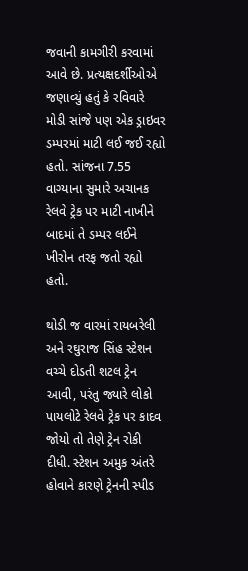જવાની કામગીરી કરવામાં આવે છે. પ્રત્યક્ષદર્શીઓએ જણાવ્યું હતું કે રવિવારે મોડી સાંજે પણ એક ડ્રાઇવર ડમ્પરમાં માટી લઈ જઈ રહ્યો હતો. સાંજના 7.55 વાગ્યાના સુમારે અચાનક રેલવે ટ્રેક પર માટી નાખીને બાદમાં તે ડમ્પર લઈને ખીરોન તરફ જતો રહ્યો હતો.

થોડી જ વારમાં રાયબરેલી અને રઘુરાજ સિંહ સ્ટેશન વચ્ચે દોડતી શટલ ટ્રેન આવી, પરંતુ જ્યારે લોકો પાયલોટે રેલવે ટ્રેક પર કાદવ જોયો તો તેણે ટ્રેન રોકી દીધી. સ્ટેશન અમુક અંતરે હોવાને કારણે ટ્રેનની સ્પીડ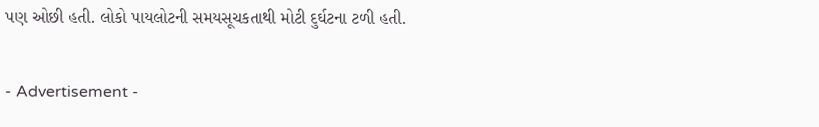પણ ઓછી હતી. લોકો પાયલોટની સમયસૂચકતાથી મોટી દુર્ઘટના ટળી હતી.

- Advertisement -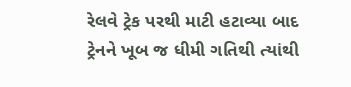રેલવે ટ્રેક પરથી માટી હટાવ્યા બાદ ટ્રેનને ખૂબ જ ધીમી ગતિથી ત્યાંથી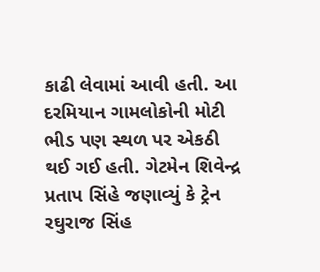કાઢી લેવામાં આવી હતી. આ દરમિયાન ગામલોકોની મોટી ભીડ પણ સ્થળ પર એકઠી થઈ ગઈ હતી. ગેટમેન શિવેન્દ્ર પ્રતાપ સિંહે જણાવ્યું કે ટ્રેન રઘુરાજ સિંહ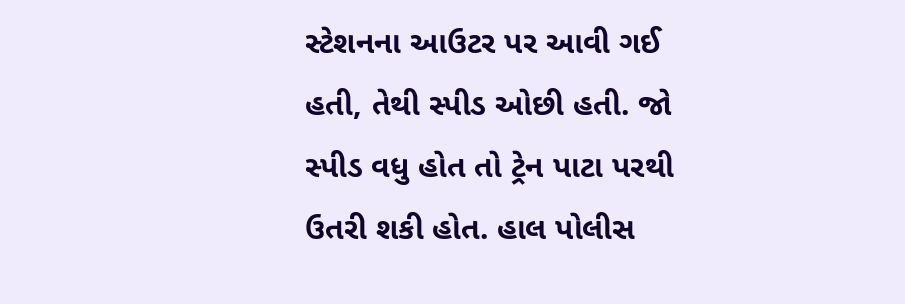સ્ટેશનના આઉટર પર આવી ગઈ હતી, તેથી સ્પીડ ઓછી હતી. જો સ્પીડ વધુ હોત તો ટ્રેન પાટા પરથી ઉતરી શકી હોત. હાલ પોલીસ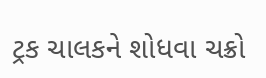ટ્રક ચાલકને શોધવા ચક્રો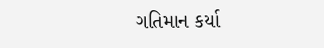ગતિમાન કર્યા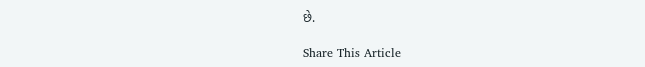છે.

Share This Article